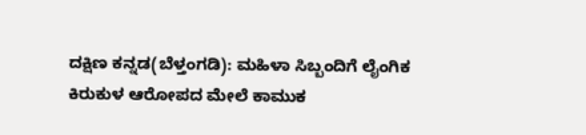ದಕ್ಷಿಣ ಕನ್ನಡ(ಬೆಳ್ತಂಗಡಿ): ಮಹಿಳಾ ಸಿಬ್ಬಂದಿಗೆ ಲೈಂಗಿಕ ಕಿರುಕುಳ ಆರೋಪದ ಮೇಲೆ ಕಾಮುಕ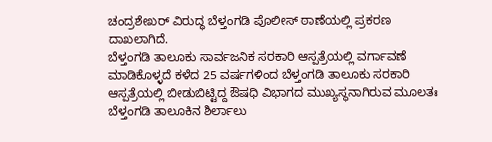ಚಂದ್ರಶೇಖರ್ ವಿರುದ್ಧ ಬೆಳ್ತಂಗಡಿ ಪೊಲೀಸ್ ಠಾಣೆಯಲ್ಲಿ ಪ್ರಕರಣ ದಾಖಲಾಗಿದೆ.
ಬೆಳ್ತಂಗಡಿ ತಾಲೂಕು ಸಾರ್ವಜನಿಕ ಸರಕಾರಿ ಆಸ್ಪತ್ರೆಯಲ್ಲಿ ವರ್ಗಾವಣೆ ಮಾಡಿಕೊಳ್ಳದೆ ಕಳೆದ 25 ವರ್ಷಗಳಿಂದ ಬೆಳ್ತಂಗಡಿ ತಾಲೂಕು ಸರಕಾರಿ ಆಸ್ಪತ್ರೆಯಲ್ಲಿ ಬೀಡುಬಿಟ್ಟಿದ್ದ ಔಷಧಿ ವಿಭಾಗದ ಮುಖ್ಯಸ್ಥನಾಗಿರುವ ಮೂಲತಃ ಬೆಳ್ತಂಗಡಿ ತಾಲೂಕಿನ ಶಿರ್ಲಾಲು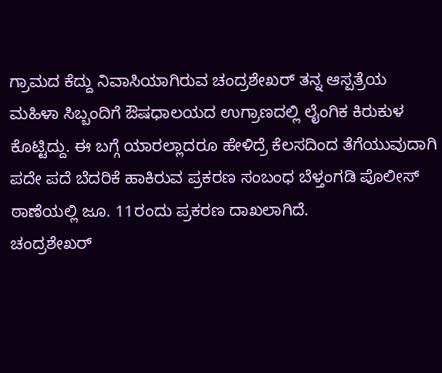ಗ್ರಾಮದ ಕೆದ್ದು ನಿವಾಸಿಯಾಗಿರುವ ಚಂದ್ರಶೇಖರ್ ತನ್ನ ಆಸ್ಪತ್ರೆಯ ಮಹಿಳಾ ಸಿಬ್ಬಂದಿಗೆ ಔಷಧಾಲಯದ ಉಗ್ರಾಣದಲ್ಲಿ ಲೈಂಗಿಕ ಕಿರುಕುಳ ಕೊಟ್ಟಿದ್ದು. ಈ ಬಗ್ಗೆ ಯಾರಲ್ಲಾದರೂ ಹೇಳಿದ್ರೆ ಕೆಲಸದಿಂದ ತೆಗೆಯುವುದಾಗಿ ಪದೇ ಪದೆ ಬೆದರಿಕೆ ಹಾಕಿರುವ ಪ್ರಕರಣ ಸಂಬಂಧ ಬೆಳ್ತಂಗಡಿ ಪೊಲೀಸ್ ಠಾಣೆಯಲ್ಲಿ ಜೂ. 11ರಂದು ಪ್ರಕರಣ ದಾಖಲಾಗಿದೆ.
ಚಂದ್ರಶೇಖರ್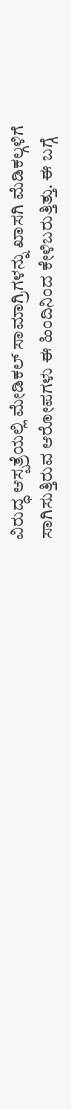ವಿರುದ್ಧ ಆಸ್ಪತ್ರೆಯಲ್ಲಿ ಮೇಡಿಕಲ್ ಸಾಮಾಗ್ರಿಗಳನ್ನು ಖಾಸಗಿ ಮೆಡಿಕಲ್ಗಳಿಗೆ ಸಾಗಿಸುತ್ತಿರುವ ಆರೋಪಗಳು ಈ ಹಿಂದಿನಿಂದ ಕೇಳಿಬರುತ್ತಿತ್ತು. ಈ ಬಗ್ಗೆ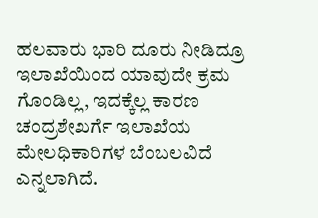ಹಲವಾರು ಭಾರಿ ದೂರು ನೀಡಿದ್ರೂ ಇಲಾಖೆಯಿಂದ ಯಾವುದೇ ಕ್ರಮ ಗೊಂಡಿಲ್ಲ, ಇದಕ್ಕೆಲ್ಲ ಕಾರಣ ಚಂದ್ರಶೇಖರ್ಗೆ ಇಲಾಖೆಯ ಮೇಲಧಿಕಾರಿಗಳ ಬೆಂಬಲವಿದೆ ಎನ್ನಲಾಗಿದೆ.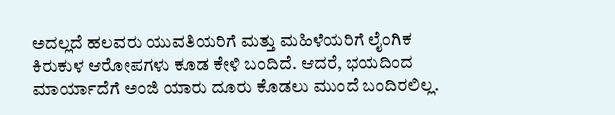ಅದಲ್ಲದೆ ಹಲವರು ಯುವತಿಯರಿಗೆ ಮತ್ತು ಮಹಿಳೆಯರಿಗೆ ಲೈಂಗಿಕ ಕಿರುಕುಳ ಆರೋಪಗಳು ಕೂಡ ಕೇಳಿ ಬಂದಿದೆ. ಆದರೆ, ಭಯದಿಂದ ಮಾರ್ಯಾದೆಗೆ ಅಂಜಿ ಯಾರು ದೂರು ಕೊಡಲು ಮುಂದೆ ಬಂದಿರಲಿಲ್ಲ.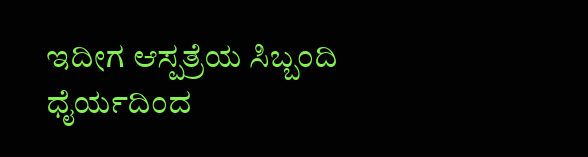ಇದೀಗ ಆಸ್ಪತ್ರೆಯ ಸಿಬ್ಬಂದಿ ಧೈರ್ಯದಿಂದ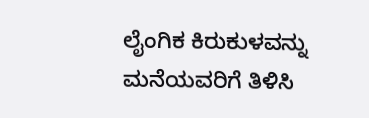ಲೈಂಗಿಕ ಕಿರುಕುಳವನ್ನು ಮನೆಯವರಿಗೆ ತಿಳಿಸಿ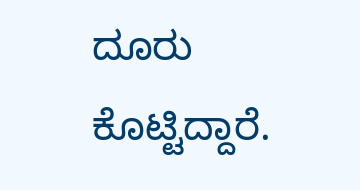ದೂರು ಕೊಟ್ಟಿದ್ದಾರೆ.